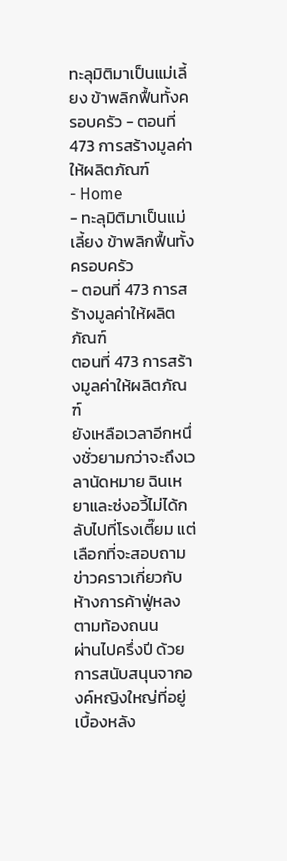ทะลุมิติมาเป็นแม่เลี้ยง ข้าพลิกฟื้นทั้งครอบครัว - ตอนที่ 473 การสร้างมูลค่าให้ผลิตภัณฑ์
- Home
- ทะลุมิติมาเป็นแม่เลี้ยง ข้าพลิกฟื้นทั้งครอบครัว
- ตอนที่ 473 การสร้างมูลค่าให้ผลิตภัณฑ์
ตอนที่ 473 การสร้างมูลค่าให้ผลิตภัณฑ์
ยังเหลือเวลาอีกหนึ่งชั่วยามกว่าจะถึงเวลานัดหมาย ฉินเหยาและซ่งอวี้ไม่ได้กลับไปที่โรงเตี๊ยม แต่เลือกที่จะสอบถามข่าวคราวเกี่ยวกับห้างการค้าฟู่หลงตามท้องถนน
ผ่านไปครึ่งปี ด้วยการสนับสนุนจากองค์หญิงใหญ่ที่อยู่เบื้องหลัง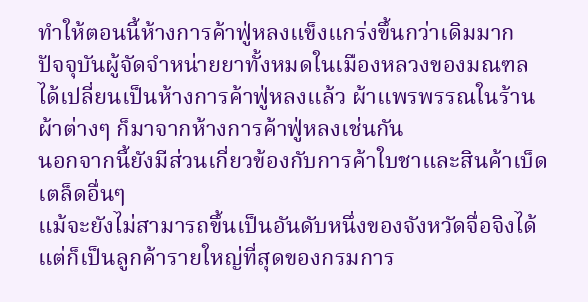ทำให้ตอนนี้ห้างการค้าฟู่หลงแข็งแกร่งขึ้นกว่าเดิมมาก
ปัจจุบันผู้จัดจำหน่ายยาทั้งหมดในเมืองหลวงของมณฑลได้เปลี่ยนเป็นห้างการค้าฟู่หลงแล้ว ผ้าแพรพรรณในร้านผ้าต่างๆ ก็มาจากห้างการค้าฟู่หลงเช่นกัน
นอกจากนี้ยังมีส่วนเกี่ยวข้องกับการค้าใบชาและสินค้าเบ็ดเตล็ดอื่นๆ
แม้จะยังไม่สามารถขึ้นเป็นอันดับหนึ่งของจังหวัดจื่อจิงได้ แต่ก็เป็นลูกค้ารายใหญ่ที่สุดของกรมการ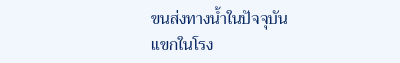ขนส่งทางน้ำในปัจจุบัน
แขกในโรง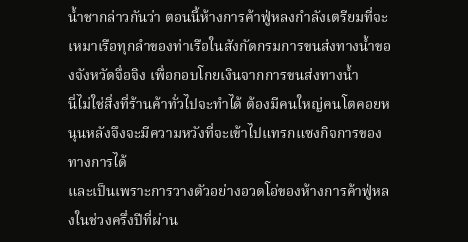น้ำชากล่าวกันว่า ตอนนี้ห้างการค้าฟู่หลงกำลังเตรียมที่จะเหมาเรือทุกลำของท่าเรือในสังกัดกรมการขนส่งทางน้ำของจังหวัดจื่อจิง เพื่อกอบโกยเงินจากการขนส่งทางน้ำ
นี่ไม่ใช่สิ่งที่ร้านค้าทั่วไปจะทำได้ ต้องมีคนใหญ่คนโตคอยหนุนหลังจึงจะมีความหวังที่จะเข้าไปแทรกแซงกิจการของทางการได้
และเป็นเพราะการวางตัวอย่างอวดโอ่ของห้างการค้าฟู่หลงในช่วงครึ่งปีที่ผ่าน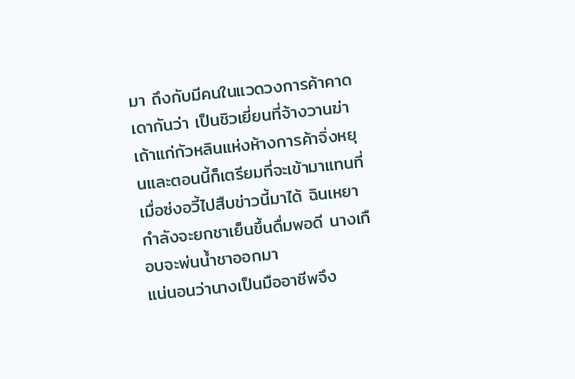มา ถึงกับมีคนในแวดวงการค้าคาดเดากันว่า เป็นชิวเยี่ยนที่จ้างวานฆ่าเถ้าแก่กัวหลินแห่งห้างการค้าจิ่งหยุนและตอนนี้ก็เตรียมที่จะเข้ามาแทนที่
เมื่อซ่งอวี้ไปสืบข่าวนี้มาได้ ฉินเหยากำลังจะยกชาเย็นขึ้นดื่มพอดี นางเกือบจะพ่นน้ำชาออกมา
แน่นอนว่านางเป็นมืออาชีพจึง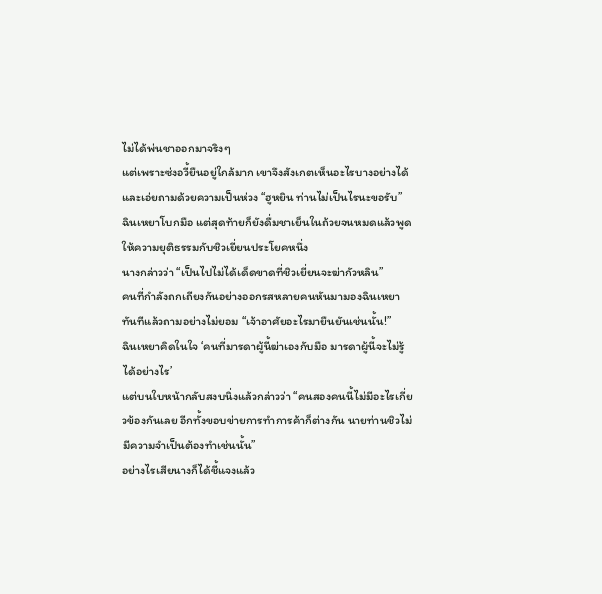ไม่ได้พ่นชาออกมาจริงๆ
แต่เพราะซ่งอวี้ยืนอยู่ใกล้มาก เขาจึงสังเกตเห็นอะไรบางอย่างได้และเอ่ยถามด้วยความเป็นห่วง “ฮูหยิน ท่านไม่เป็นไรนะขอรับ”
ฉินเหยาโบกมือ แต่สุดท้ายก็ยังดื่มชาเย็นในถ้วยจนหมดแล้วพูดให้ความยุติธรรมกับชิวเยี่ยนประโยคหนึ่ง
นางกล่าวว่า “เป็นไปไม่ได้เด็ดขาดที่ชิวเยี่ยนจะฆ่ากัวหลิน”
คนที่กำลังถกเถียงกันอย่างออกรสหลายคนหันมามองฉินเหยาทันทีแล้วถามอย่างไม่ยอม “เจ้าอาศัยอะไรมายืนยันเช่นนั้น!”
ฉินเหยาคิดในใจ ‘คนที่มารดาผู้นี้ฆ่าเองกับมือ มารดาผู้นี้จะไม่รู้ได้อย่างไร’
แต่บนใบหน้ากลับสงบนิ่งแล้วกล่าวว่า “คนสองคนนี้ไม่มีอะไรเกี่ยวข้องกันเลย อีกทั้งขอบข่ายการทำการค้าก็ต่างกัน นายท่านชิวไม่มีความจำเป็นต้องทำเช่นนั้น”
อย่างไรเสียนางก็ได้ชี้แจงแล้ว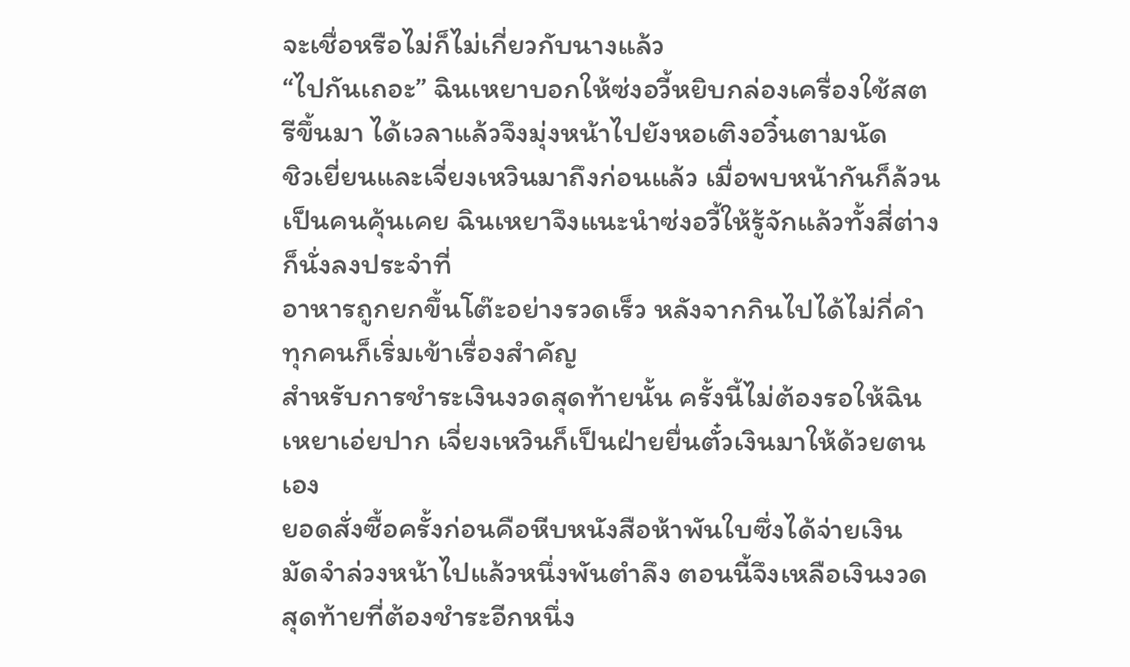จะเชื่อหรือไม่ก็ไม่เกี่ยวกับนางแล้ว
“ไปกันเถอะ” ฉินเหยาบอกให้ซ่งอวี้หยิบกล่องเครื่องใช้สตรีขึ้นมา ได้เวลาแล้วจึงมุ่งหน้าไปยังหอเติงอวิ๋นตามนัด
ชิวเยี่ยนและเจี่ยงเหวินมาถึงก่อนแล้ว เมื่อพบหน้ากันก็ล้วนเป็นคนคุ้นเคย ฉินเหยาจึงแนะนำซ่งอวี้ให้รู้จักแล้วทั้งสี่ต่างก็นั่งลงประจำที่
อาหารถูกยกขึ้นโต๊ะอย่างรวดเร็ว หลังจากกินไปได้ไม่กี่คำ ทุกคนก็เริ่มเข้าเรื่องสำคัญ
สำหรับการชำระเงินงวดสุดท้ายนั้น ครั้งนี้ไม่ต้องรอให้ฉินเหยาเอ่ยปาก เจี่ยงเหวินก็เป็นฝ่ายยื่นตั๋วเงินมาให้ด้วยตนเอง
ยอดสั่งซื้อครั้งก่อนคือหีบหนังสือห้าพันใบซึ่งได้จ่ายเงินมัดจำล่วงหน้าไปแล้วหนึ่งพันตำลึง ตอนนี้จึงเหลือเงินงวดสุดท้ายที่ต้องชำระอีกหนึ่ง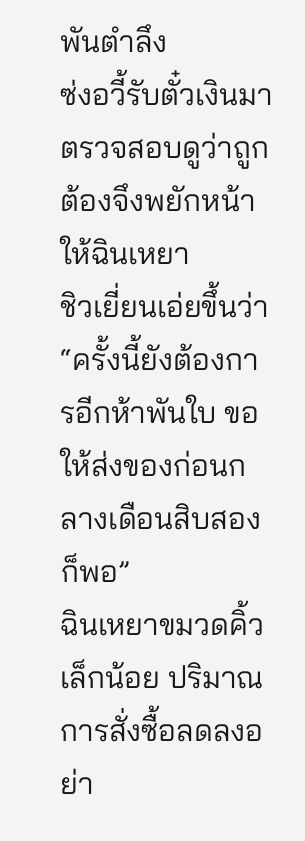พันตำลึง
ซ่งอวี้รับตั๋วเงินมาตรวจสอบดูว่าถูกต้องจึงพยักหน้าให้ฉินเหยา
ชิวเยี่ยนเอ่ยขึ้นว่า “ครั้งนี้ยังต้องการอีกห้าพันใบ ขอให้ส่งของก่อนกลางเดือนสิบสองก็พอ”
ฉินเหยาขมวดคิ้วเล็กน้อย ปริมาณการสั่งซื้อลดลงอย่า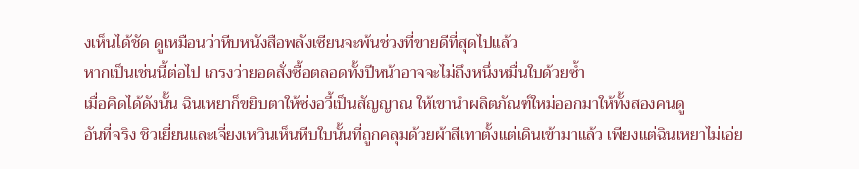งเห็นได้ชัด ดูเหมือนว่าหีบหนังสือพลังเซียนจะพ้นช่วงที่ขายดีที่สุดไปแล้ว
หากเป็นเช่นนี้ต่อไป เกรงว่ายอดสั่งซื้อตลอดทั้งปีหน้าอาจจะไม่ถึงหนึ่งหมื่นใบด้วยซ้ำ
เมื่อคิดได้ดังนั้น ฉินเหยาก็ขยิบตาให้ซ่งอวี้เป็นสัญญาณ ให้เขานำผลิตภัณฑ์ใหม่ออกมาให้ทั้งสองคนดู
อันที่จริง ชิวเยี่ยนและเจี่ยงเหวินเห็นหีบใบนั้นที่ถูกคลุมด้วยผ้าสีเทาตั้งแต่เดินเข้ามาแล้ว เพียงแต่ฉินเหยาไม่เอ่ย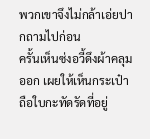พวกเขาจึงไม่กล้าเอ่ยปากถามไปก่อน
ครั้นเห็นซ่งอวี้ดึงผ้าคลุมออก เผยให้เห็นกระเป๋าถือใบกะทัดรัดที่อยู่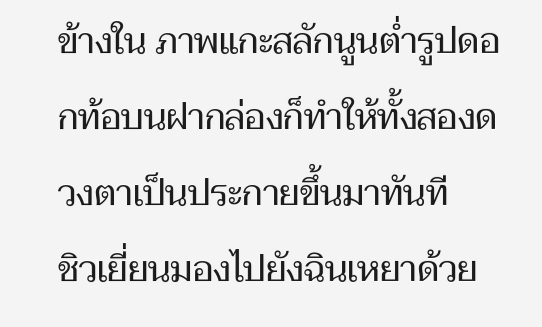ข้างใน ภาพแกะสลักนูนต่ำรูปดอกท้อบนฝากล่องก็ทำให้ทั้งสองดวงตาเป็นประกายขึ้นมาทันที
ชิวเยี่ยนมองไปยังฉินเหยาด้วย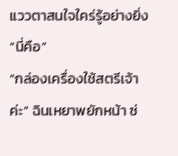แววตาสนใจใคร่รู้อย่างยิ่ง “นี่คือ”
“กล่องเครื่องใช้สตรีเจ้าค่ะ” ฉินเหยาพยักหน้า ซ่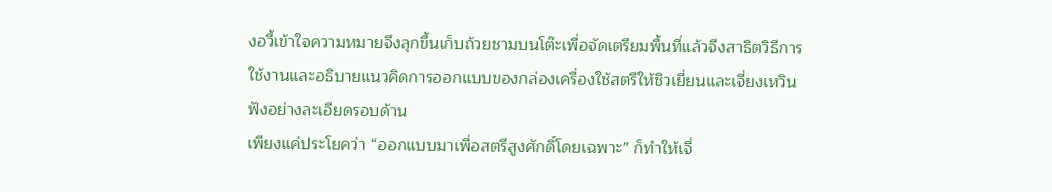งอวี้เข้าใจความหมายจึงลุกขึ้นเก็บถ้วยชามบนโต๊ะเพื่อจัดเตรียมพื้นที่แล้วจึงสาธิตวิธีการใช้งานและอธิบายแนวคิดการออกแบบของกล่องเครื่องใช้สตรีให้ชิวเยี่ยนและเจี่ยงเหวินฟังอย่างละเอียดรอบด้าน
เพียงแค่ประโยคว่า “ออกแบบมาเพื่อสตรีสูงศักดิ์โดยเฉพาะ” ก็ทำให้เจี่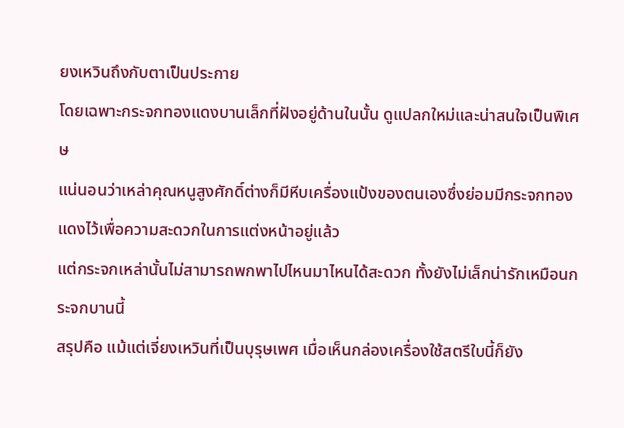ยงเหวินถึงกับตาเป็นประกาย
โดยเฉพาะกระจกทองแดงบานเล็กที่ฝังอยู่ด้านในนั้น ดูแปลกใหม่และน่าสนใจเป็นพิเศษ
แน่นอนว่าเหล่าคุณหนูสูงศักดิ์ต่างก็มีหีบเครื่องแป้งของตนเองซึ่งย่อมมีกระจกทองแดงไว้เพื่อความสะดวกในการแต่งหน้าอยู่แล้ว
แต่กระจกเหล่านั้นไม่สามารถพกพาไปไหนมาไหนได้สะดวก ทั้งยังไม่เล็กน่ารักเหมือนกระจกบานนี้
สรุปคือ แม้แต่เจี่ยงเหวินที่เป็นบุรุษเพศ เมื่อเห็นกล่องเครื่องใช้สตรีใบนี้ก็ยัง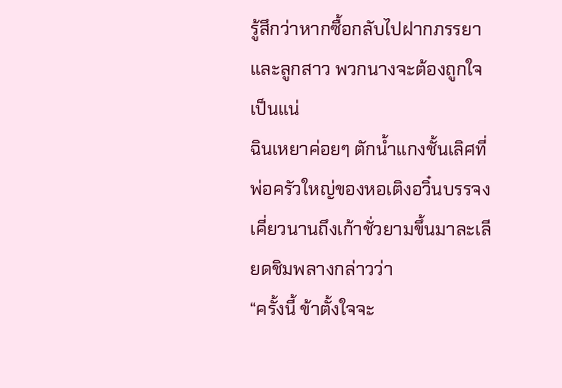รู้สึกว่าหากซื้อกลับไปฝากภรรยาและลูกสาว พวกนางจะต้องถูกใจเป็นแน่
ฉินเหยาค่อยๆ ตักน้ำแกงชั้นเลิศที่พ่อครัวใหญ่ของหอเติงอวิ๋นบรรจงเคี่ยวนานถึงเก้าชั่วยามขึ้นมาละเลียดชิมพลางกล่าวว่า
“ครั้งนี้ ข้าตั้งใจจะ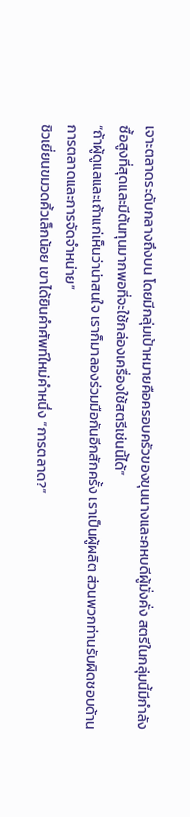เจาะตลาดระดับกลางถึงบน โดยมีกลุ่มเป้าหมายคือครอบครัวของขุนนางและคหบดีผู้มั่งคั่ง สตรีในกลุ่มนี้มีกำลังซื้อสูงที่สุดและมีต้นทุนมากพอที่จะใช้กล่องเครื่องใช้สตรีเช่นนี้ได้”
“ถ้าผู้ดูแลและเถ้าแก่เห็นว่าน่าสนใจ เราก็มาลองร่วมมือกันอีกสักครั้ง เราเป็นผู้ผลิต ส่วนพวกท่านรับผิดชอบด้านการตลาดและการจัดจำหน่าย”
ชิวเยี่ยนขมวดคิ้วเล็กน้อย เขาได้ยินคำศัพท์ใหม่คำหนึ่ง “การตลาด?”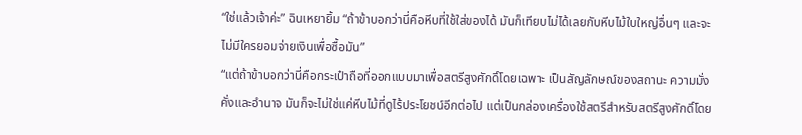“ใช่แล้วเจ้าค่ะ” ฉินเหยายิ้ม “ถ้าข้าบอกว่านี่คือหีบที่ใช้ใส่ของได้ มันก็เทียบไม่ได้เลยกับหีบไม้ใบใหญ่อื่นๆ และจะไม่มีใครยอมจ่ายเงินเพื่อซื้อมัน”
“แต่ถ้าข้าบอกว่านี่คือกระเป๋าถือที่ออกแบบมาเพื่อสตรีสูงศักดิ์โดยเฉพาะ เป็นสัญลักษณ์ของสถานะ ความมั่งคั่งและอำนาจ มันก็จะไม่ใช่แค่หีบไม้ที่ดูไร้ประโยชน์อีกต่อไป แต่เป็นกล่องเครื่องใช้สตรีสำหรับสตรีสูงศักดิ์โดย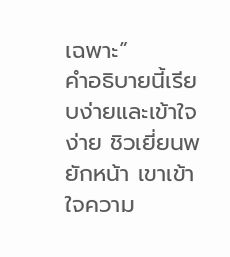เฉพาะ”
คำอธิบายนี้เรียบง่ายและเข้าใจง่าย ชิวเยี่ยนพยักหน้า เขาเข้าใจความ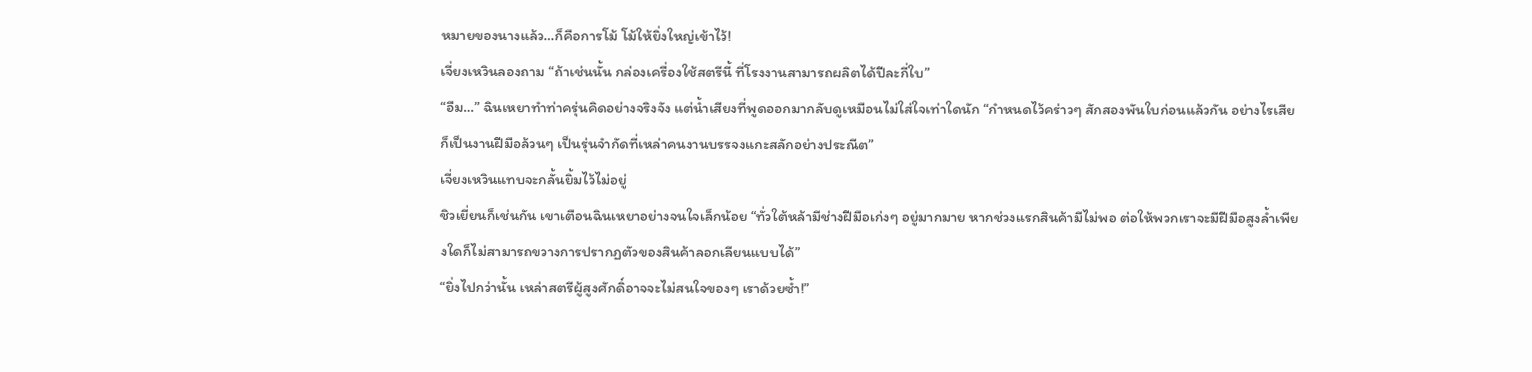หมายของนางแล้ว…ก็คือการโม้ โม้ให้ยิ่งใหญ่เข้าไว้!
เจี่ยงเหวินลองถาม “ถ้าเช่นนั้น กล่องเครื่องใช้สตรีนี้ ที่โรงงานสามารถผลิตได้ปีละกี่ใบ”
“อืม…” ฉินเหยาทำท่าครุ่นคิดอย่างจริงจัง แต่น้ำเสียงที่พูดออกมากลับดูเหมือนไม่ใส่ใจเท่าใดนัก “กำหนดไว้คร่าวๆ สักสองพันใบก่อนแล้วกัน อย่างไรเสียก็เป็นงานฝีมือล้วนๆ เป็นรุ่นจำกัดที่เหล่าคนงานบรรจงแกะสลักอย่างประณีต”
เจี่ยงเหวินแทบจะกลั้นยิ้มไว้ไม่อยู่
ชิวเยี่ยนก็เช่นกัน เขาเตือนฉินเหยาอย่างจนใจเล็กน้อย “ทั่วใต้หล้ามีช่างฝีมือเก่งๆ อยู่มากมาย หากช่วงแรกสินค้ามีไม่พอ ต่อให้พวกเราจะมีฝีมือสูงล้ำเพียงใดก็ไม่สามารถขวางการปรากฏตัวของสินค้าลอกเลียนแบบได้”
“ยิ่งไปกว่านั้น เหล่าสตรีผู้สูงศักดิ์อาจจะไม่สนใจของๆ เราด้วยซ้ำ!”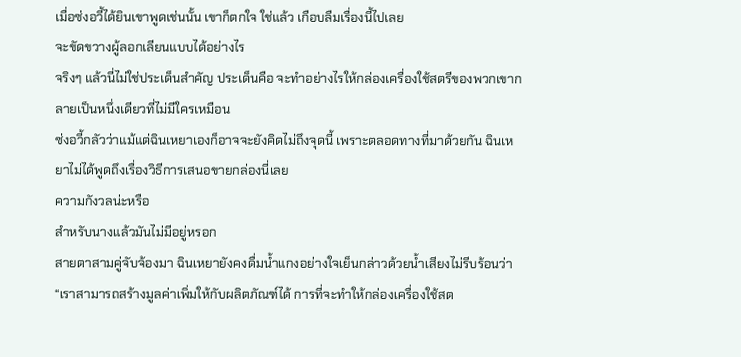เมื่อซ่งอวี้ได้ยินเขาพูดเช่นนั้น เขาก็ตกใจ ใช่แล้ว เกือบลืมเรื่องนี้ไปเลย
จะขัดขวางผู้ลอกเลียนแบบได้อย่างไร
จริงๆ แล้วนี่ไม่ใช่ประเด็นสำคัญ ประเด็นคือ จะทำอย่างไรให้กล่องเครื่องใช้สตรีของพวกเขากลายเป็นหนึ่งเดียวที่ไม่มีใครเหมือน
ซ่งอวี้กลัวว่าแม้แต่ฉินเหยาเองก็อาจจะยังคิดไม่ถึงจุดนี้ เพราะตลอดทางที่มาด้วยกัน ฉินเหยาไม่ได้พูดถึงเรื่องวิธีการเสนอขายกล่องนี่เลย
ความกังวลน่ะหรือ
สำหรับนางแล้วมันไม่มีอยู่หรอก
สายตาสามคู่จับจ้องมา ฉินเหยายังคงดื่มน้ำแกงอย่างใจเย็นกล่าวด้วยน้ำเสียงไม่รีบร้อนว่า
“เราสามารถสร้างมูลค่าเพิ่มให้กับผลิตภัณฑ์ได้ การที่จะทำให้กล่องเครื่องใช้สต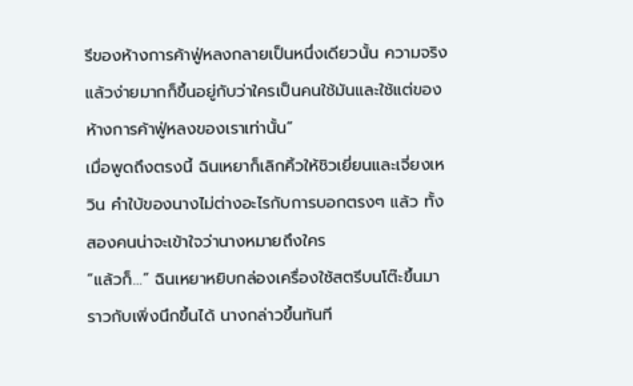รีของห้างการค้าฟู่หลงกลายเป็นหนึ่งเดียวนั้น ความจริงแล้วง่ายมากก็ขึ้นอยู่กับว่าใครเป็นคนใช้มันและใช้แต่ของห้างการค้าฟู่หลงของเราเท่านั้น”
เมื่อพูดถึงตรงนี้ ฉินเหยาก็เลิกคิ้วให้ชิวเยี่ยนและเจี่ยงเหวิน คำใบ้ของนางไม่ต่างอะไรกับการบอกตรงๆ แล้ว ทั้งสองคนน่าจะเข้าใจว่านางหมายถึงใคร
“แล้วก็…” ฉินเหยาหยิบกล่องเครื่องใช้สตรีบนโต๊ะขึ้นมา ราวกับเพิ่งนึกขึ้นได้ นางกล่าวขึ้นทันที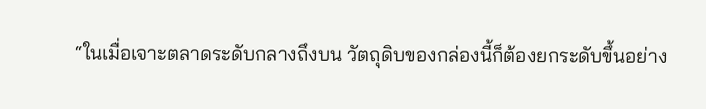“ในเมื่อเจาะตลาดระดับกลางถึงบน วัตถุดิบของกล่องนี้ก็ต้องยกระดับขึ้นอย่าง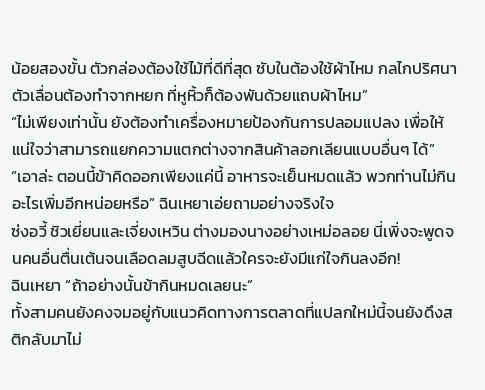น้อยสองขั้น ตัวกล่องต้องใช้ไม้ที่ดีที่สุด ซับในต้องใช้ผ้าไหม กลไกปริศนาตัวเลื่อนต้องทำจากหยก ที่หูหิ้วก็ต้องพันด้วยแถบผ้าไหม”
“ไม่เพียงเท่านั้น ยังต้องทำเครื่องหมายป้องกันการปลอมแปลง เพื่อให้แน่ใจว่าสามารถแยกความแตกต่างจากสินค้าลอกเลียนแบบอื่นๆ ได้”
“เอาล่ะ ตอนนี้ข้าคิดออกเพียงแค่นี้ อาหารจะเย็นหมดแล้ว พวกท่านไม่กินอะไรเพิ่มอีกหน่อยหรือ” ฉินเหยาเอ่ยถามอย่างจริงใจ
ซ่งอวี้ ชิวเยี่ยนและเจี่ยงเหวิน ต่างมองนางอย่างเหม่อลอย นี่เพิ่งจะพูดจนคนอื่นตื่นเต้นจนเลือดลมสูบฉีดแล้วใครจะยังมีแก่ใจกินลงอีก!
ฉินเหยา “ถ้าอย่างนั้นข้ากินหมดเลยนะ”
ทั้งสามคนยังคงจมอยู่กับแนวคิดทางการตลาดที่แปลกใหม่นี้จนยังดึงสติกลับมาไม่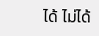ได้ ไม่ได้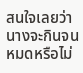สนใจเลยว่านางจะกินจนหมดหรือไม่